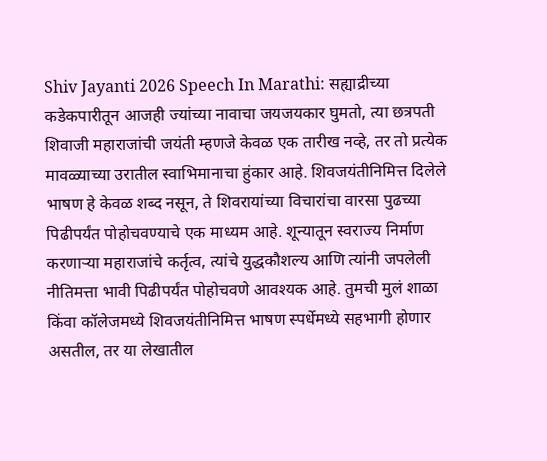Shiv Jayanti 2026 Speech In Marathi: सह्याद्रीच्या कडेकपारीतून आजही ज्यांच्या नावाचा जयजयकार घुमतो, त्या छत्रपती शिवाजी महाराजांची जयंती म्हणजे केवळ एक तारीख नव्हे, तर तो प्रत्येक मावळ्याच्या उरातील स्वाभिमानाचा हुंकार आहे. शिवजयंतीनिमित्त दिलेले भाषण हे केवळ शब्द नसून, ते शिवरायांच्या विचारांचा वारसा पुढच्या पिढीपर्यंत पोहोचवण्याचे एक माध्यम आहे. शून्यातून स्वराज्य निर्माण करणाऱ्या महाराजांचे कर्तृत्व, त्यांचे युद्धकौशल्य आणि त्यांनी जपलेली नीतिमत्ता भावी पिढीपर्यंत पोहोचवणे आवश्यक आहे. तुमची मुलं शाळा किंवा कॉलेजमध्ये शिवजयंतीनिमित्त भाषण स्पर्धेमध्ये सहभागी होणार असतील, तर या लेखातील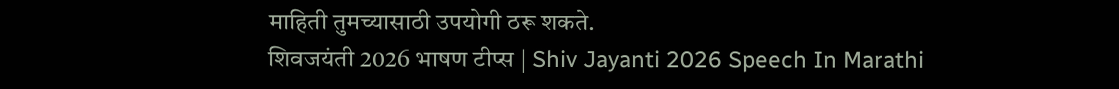माहिती तुमच्यासाठी उपयोगी ठरू शकते.
शिवजयंती 2026 भाषण टीप्स | Shiv Jayanti 2026 Speech In Marathi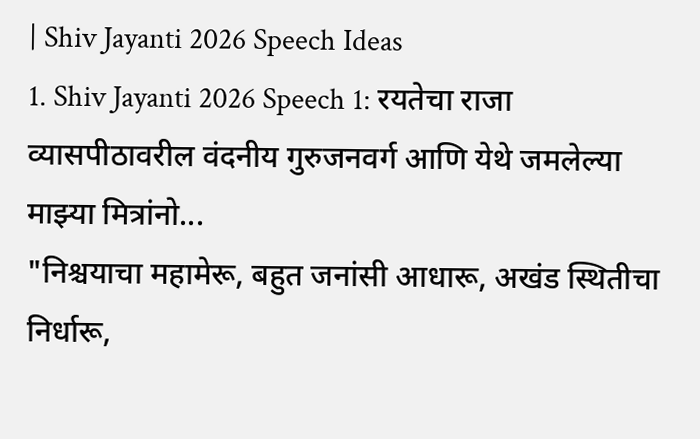| Shiv Jayanti 2026 Speech Ideas
1. Shiv Jayanti 2026 Speech 1: रयतेचा राजा
व्यासपीठावरील वंदनीय गुरुजनवर्ग आणि येथे जमलेल्या माझ्या मित्रांनो...
"निश्चयाचा महामेरू, बहुत जनांसी आधारू, अखंड स्थितीचा निर्धारू,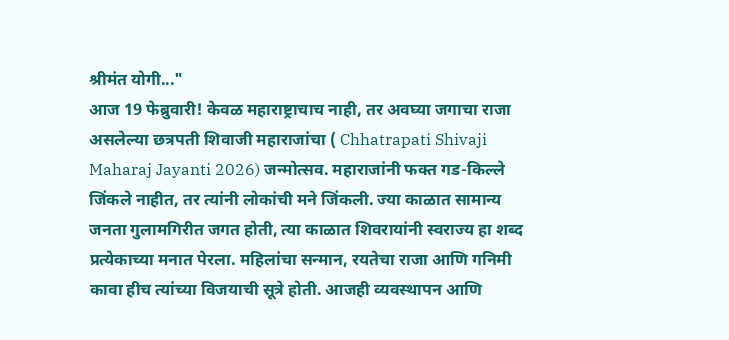श्रीमंत योगी..."
आज 19 फेब्रुवारी! केवळ महाराष्ट्राचाच नाही, तर अवघ्या जगाचा राजा असलेल्या छत्रपती शिवाजी महाराजांचा ( Chhatrapati Shivaji Maharaj Jayanti 2026) जन्मोत्सव. महाराजांनी फक्त गड-किल्ले जिंकले नाहीत, तर त्यांनी लोकांची मने जिंकली. ज्या काळात सामान्य जनता गुलामगिरीत जगत होती, त्या काळात शिवरायांनी स्वराज्य हा शब्द प्रत्येकाच्या मनात पेरला. महिलांचा सन्मान, रयतेचा राजा आणि गनिमी कावा हीच त्यांच्या विजयाची सूत्रे होती. आजही व्यवस्थापन आणि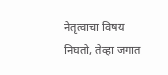नेतृत्वाचा विषय निघतो, तेव्हा जगात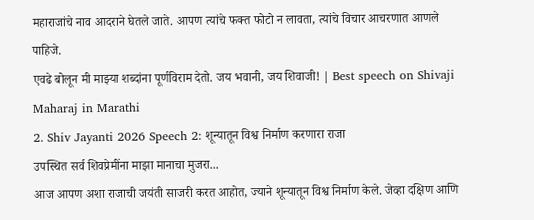महाराजांचे नाव आदराने घेतले जाते. आपण त्यांचे फक्त फोटो न लावता, त्यांचे विचार आचरणात आणले पाहिजे.
एवढे बोलून मी माझ्या शब्दांना पूर्णविराम देतो. जय भवानी, जय शिवाजी! | Best speech on Shivaji Maharaj in Marathi
2. Shiv Jayanti 2026 Speech 2: शून्यातून विश्व निर्माण करणारा राजा
उपस्थित सर्व शिवप्रेमींना माझा मानाचा मुजरा...
आज आपण अशा राजाची जयंती साजरी करत आहोत, ज्याने शून्यातून विश्व निर्माण केले. जेव्हा दक्षिण आणि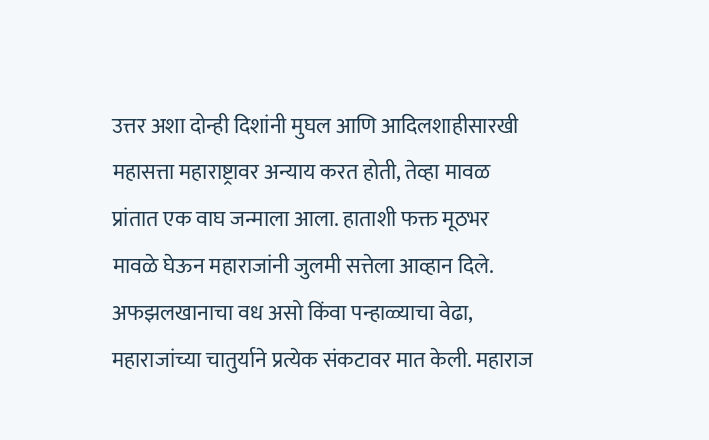उत्तर अशा दोन्ही दिशांनी मुघल आणि आदिलशाहीसारखी महासत्ता महाराष्ट्रावर अन्याय करत होती, तेव्हा मावळ प्रांतात एक वाघ जन्माला आला. हाताशी फक्त मूठभर मावळे घेऊन महाराजांनी जुलमी सत्तेला आव्हान दिले. अफझलखानाचा वध असो किंवा पन्हाळ्याचा वेढा, महाराजांच्या चातुर्याने प्रत्येक संकटावर मात केली. महाराज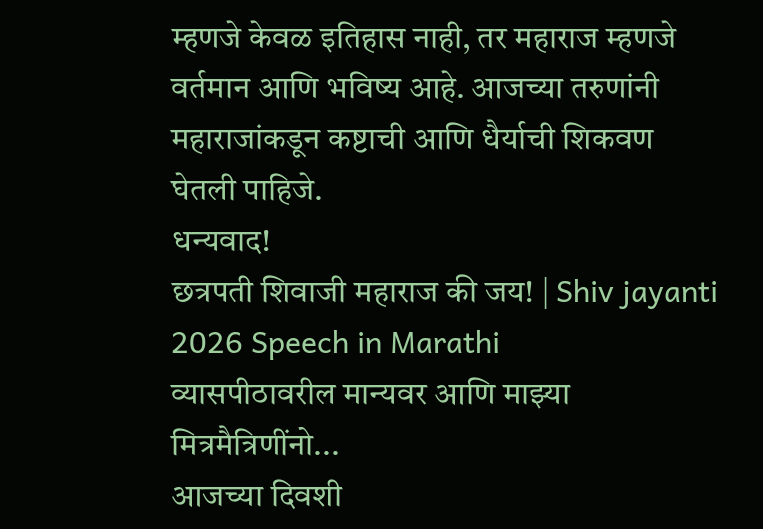म्हणजे केवळ इतिहास नाही, तर महाराज म्हणजे वर्तमान आणि भविष्य आहे. आजच्या तरुणांनी महाराजांकडून कष्टाची आणि धैर्याची शिकवण घेतली पाहिजे.
धन्यवाद!
छत्रपती शिवाजी महाराज की जय! | Shiv jayanti 2026 Speech in Marathi
व्यासपीठावरील मान्यवर आणि माझ्या मित्रमैत्रिणींनो...
आजच्या दिवशी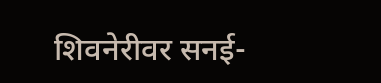शिवनेरीवर सनई-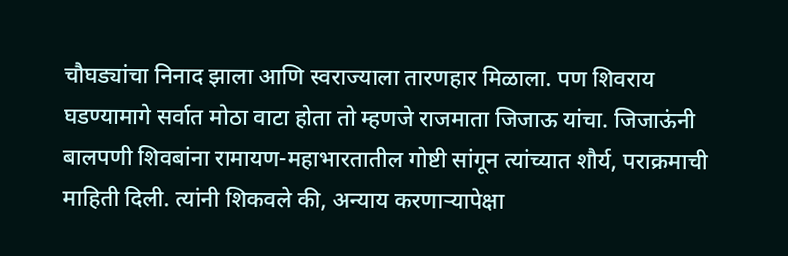चौघड्यांचा निनाद झाला आणि स्वराज्याला तारणहार मिळाला. पण शिवराय घडण्यामागे सर्वात मोठा वाटा होता तो म्हणजे राजमाता जिजाऊ यांचा. जिजाऊंनी बालपणी शिवबांना रामायण-महाभारतातील गोष्टी सांगून त्यांच्यात शौर्य, पराक्रमाची माहिती दिली. त्यांनी शिकवले की, अन्याय करणाऱ्यापेक्षा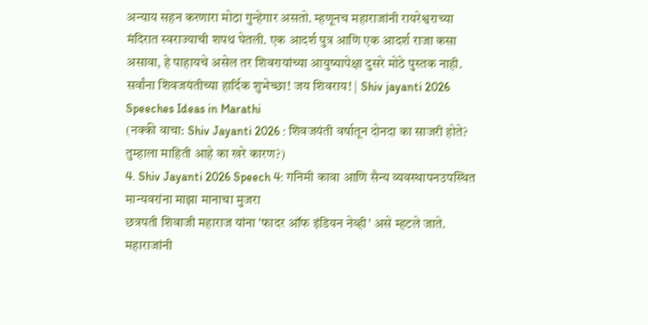अन्याय सहन करणारा मोठा गुन्हेगार असतो. म्हणूनच महाराजांनी रायरेश्वराच्या मंदिरात स्वराज्याची शपथ घेतली. एक आदर्श पुत्र आणि एक आदर्श राजा कसा असावा, हे पाहायचे असेल तर शिवरायांच्या आयुष्यापेक्षा दुसरे मोठे पुस्तक नाही.
सर्वांना शिवजयंतीच्या हार्दिक शुभेच्छा! जय शिवराय! | Shiv jayanti 2026 Speeches Ideas in Marathi
(नक्की वाचा: Shiv Jayanti 2026 : शिवजयंती वर्षातून दोनदा का साजरी होते? तुम्हाला माहिती आहे का खरे कारण?)
4. Shiv Jayanti 2026 Speech 4: गनिमी कावा आणि सैन्य व्यवस्थापनउपस्थित मान्यवरांना माझा मानाचा मुजरा
छत्रपती शिवाजी महाराज यांना 'फादर ऑफ इंडियन नेव्ही' असे म्हटले जाते. महाराजांनी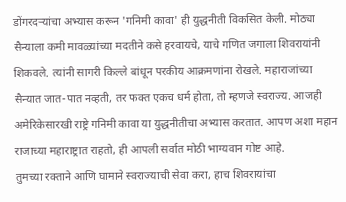डोंगरदऱ्यांचा अभ्यास करून 'गनिमी कावा' ही युद्धनीती विकसित केली. मोठ्या सैन्याला कमी मावळ्यांच्या मदतीने कसे हरवायचे, याचे गणित जगाला शिवरायांनी शिकवले. त्यांनी सागरी किल्ले बांधून परकीय आक्रमणांना रोखले. महाराजांच्या सैन्यात जात-पात नव्हती, तर फक्त एकच धर्म होता, तो म्हणजे स्वराज्य. आजही अमेरिकेसारखी राष्ट्रे गनिमी कावा या युद्धनीतीचा अभ्यास करतात. आपण अशा महान राजाच्या महाराष्ट्रात राहतो, ही आपली सर्वात मोठी भाग्यवान गोष्ट आहे.
तुमच्या रक्ताने आणि घामाने स्वराज्याची सेवा करा, हाच शिवरायांचा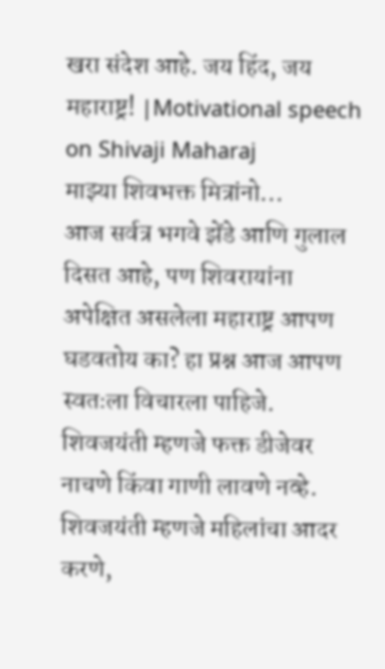खरा संदेश आहे. जय हिंद, जय महाराष्ट्र! |Motivational speech on Shivaji Maharaj
माझ्या शिवभक्त मित्रांनो...
आज सर्वत्र भगवे झेंडे आणि गुलाल दिसत आहे, पण शिवरायांना अपेक्षित असलेला महाराष्ट्र आपण घडवतोय का? हा प्रश्न आज आपण स्वतःला विचारला पाहिजे. शिवजयंती म्हणजे फक्त डीजेवर नाचणे किंवा गाणी लावणे नव्हे. शिवजयंती म्हणजे महिलांचा आदर करणे,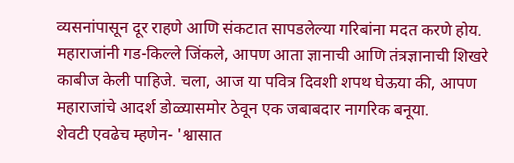व्यसनांपासून दूर राहणे आणि संकटात सापडलेल्या गरिबांना मदत करणे होय. महाराजांनी गड-किल्ले जिंकले, आपण आता ज्ञानाची आणि तंत्रज्ञानाची शिखरे काबीज केली पाहिजे. चला, आज या पवित्र दिवशी शपथ घेऊया की, आपण महाराजांचे आदर्श डोळ्यासमोर ठेवून एक जबाबदार नागरिक बनूया.
शेवटी एवढेच म्हणेन- 'श्वासात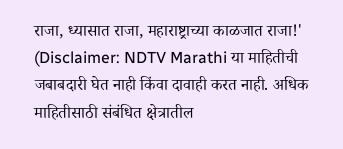राजा, ध्यासात राजा, महाराष्ट्राच्या काळजात राजा!'
(Disclaimer: NDTV Marathi या माहितीची जबाबदारी घेत नाही किंवा दावाही करत नाही. अधिक माहितीसाठी संबंधित क्षेत्रातील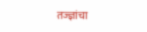तज्ज्ञांचा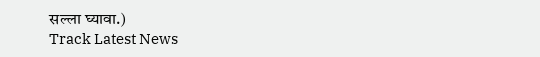सल्ला घ्यावा.)
Track Latest News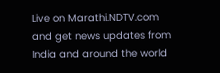Live on Marathi.NDTV.com and get news updates from India and around the world